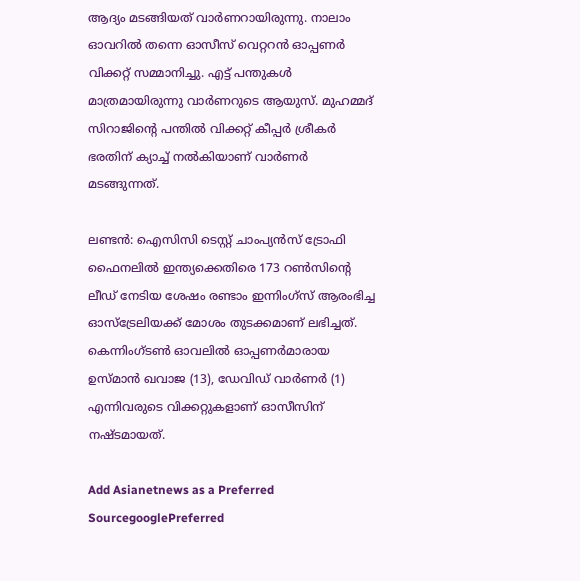ആദ്യം മടങ്ങിയത് വാര്‍ണറായിരുന്നു. നാലാം ഓവറില്‍ തന്നെ ഓസീസ് വെറ്ററന്‍ ഓപ്പണര്‍ വിക്കറ്റ് സമ്മാനിച്ചു. എട്ട് പന്തുകള്‍ മാത്രമായിരുന്നു വാര്‍ണറുടെ ആയുസ്. മുഹമ്മദ് സിറാജിന്റെ പന്തില്‍ വിക്കറ്റ് കീപ്പര്‍ ശ്രീകര്‍ ഭരതിന് ക്യാച്ച് നല്‍കിയാണ് വാര്‍ണര്‍ മടങ്ങുന്നത്.

ലണ്ടന്‍: ഐസിസി ടെസ്റ്റ് ചാംപ്യന്‍സ് ട്രോഫി ഫൈനലില്‍ ഇന്ത്യക്കെതിരെ 173 റണ്‍സിന്റെ ലീഡ് നേടിയ ശേഷം രണ്ടാം ഇന്നിംഗ്‌സ് ആരംഭിച്ച ഓസ്‌ട്രേലിയക്ക് മോശം തുടക്കമാണ് ലഭിച്ചത്. കെന്നിംഗ്ടണ്‍ ഓവലില്‍ ഓപ്പണര്‍മാരായ ഉസ്മാന്‍ ഖവാജ (13), ഡേവിഡ് വാര്‍ണര്‍ (1) എന്നിവരുടെ വിക്കറ്റുകളാണ് ഓസീസിന് നഷ്ടമായത്.

Add Asianetnews as a Preferred SourcegooglePreferred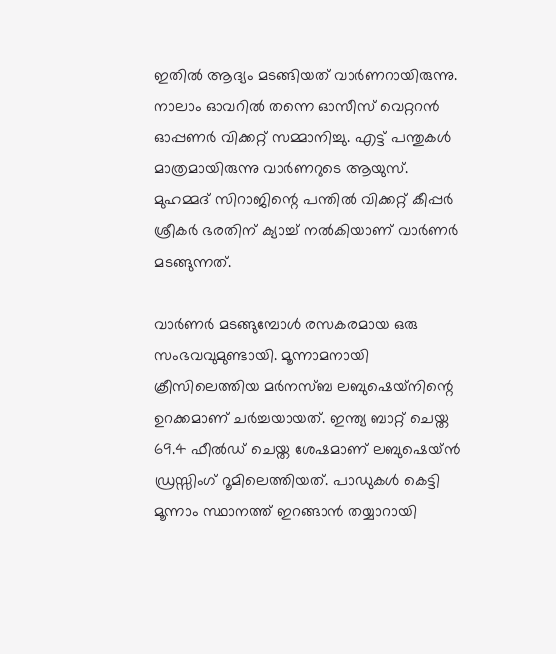ഇതില്‍ ആദ്യം മടങ്ങിയത് വാര്‍ണറായിരുന്നു. നാലാം ഓവറില്‍ തന്നെ ഓസീസ് വെറ്ററന്‍ ഓപ്പണര്‍ വിക്കറ്റ് സമ്മാനിച്ചു. എട്ട് പന്തുകള്‍ മാത്രമായിരുന്നു വാര്‍ണറുടെ ആയുസ്. മുഹമ്മദ് സിറാജിന്റെ പന്തില്‍ വിക്കറ്റ് കീപ്പര്‍ ശ്രീകര്‍ ഭരതിന് ക്യാച്ച് നല്‍കിയാണ് വാര്‍ണര്‍ മടങ്ങുന്നത്.

വാര്‍ണര്‍ മടങ്ങുമ്പോള്‍ രസകരമായ ഒരു സംഭവവുമുണ്ടായി. മൂന്നാമനായി ക്രീസിലെത്തിയ മര്‍നസ്ബ ലബുഷെയ്‌നിന്റെ ഉറക്കമാണ് ചര്‍ച്ചയായത്. ഇന്ത്യ ബാറ്റ് ചെയ്ത 69.4 ഫീല്‍ഡ് ചെയ്ത ശേഷമാണ് ലബുഷെയ്ന്‍ ഡ്രസ്സിംഗ് റൂമിലെത്തിയത്. പാഡുകള്‍ കെട്ടി മൂന്നാം സ്ഥാനത്ത് ഇറങ്ങാന്‍ തയ്യാറായി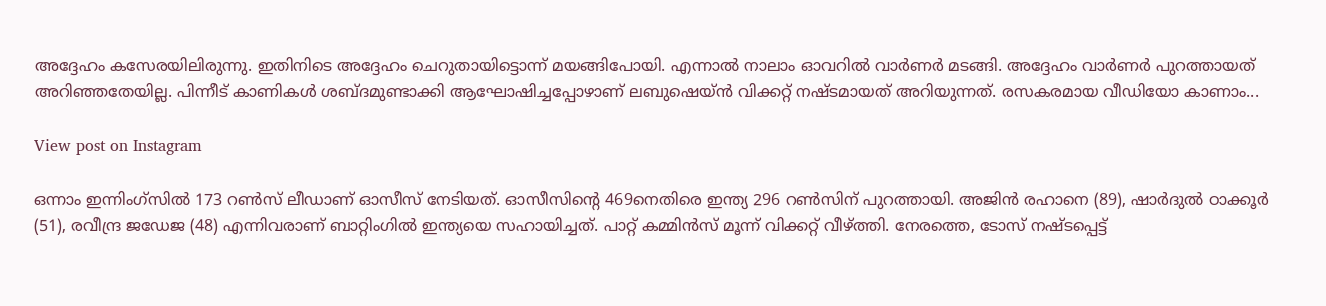അദ്ദേഹം കസേരയിലിരുന്നു. ഇതിനിടെ അദ്ദേഹം ചെറുതായിട്ടൊന്ന് മയങ്ങിപോയി. എന്നാല്‍ നാലാം ഓവറില്‍ വാര്‍ണര്‍ മടങ്ങി. അദ്ദേഹം വാര്‍ണര്‍ പുറത്തായത് അറിഞ്ഞതേയില്ല. പിന്നീട് കാണികള്‍ ശബ്ദമുണ്ടാക്കി ആഘോഷിച്ചപ്പോഴാണ് ലബുഷെയ്ന്‍ വിക്കറ്റ് നഷ്ടമായത് അറിയുന്നത്. രസകരമായ വീഡിയോ കാണാം...

View post on Instagram

ഒന്നാം ഇന്നിംഗ്‌സില്‍ 173 റണ്‍സ് ലീഡാണ് ഓസീസ് നേടിയത്. ഓസീസിന്റെ 469നെതിരെ ഇന്ത്യ 296 റണ്‍സിന് പുറത്തായി. അജിന്‍ രഹാനെ (89), ഷാര്‍ദുല്‍ ഠാക്കൂര്‍ (51), രവീന്ദ്ര ജഡേജ (48) എന്നിവരാണ് ബാറ്റിംഗില്‍ ഇന്ത്യയെ സഹായിച്ചത്. പാറ്റ് കമ്മിന്‍സ് മൂന്ന് വിക്കറ്റ് വീഴ്ത്തി. നേരത്തെ, ടോസ് നഷ്ടപ്പെട്ട്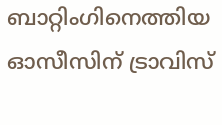ബാറ്റിംഗിനെത്തിയ ഓസീസിന് ട്രാവിസ്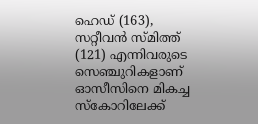ഹെഡ് (163), സറ്റീവന്‍ സ്മിത്ത് (121) എന്നിവരുടെ സെഞ്ചുറികളാണ് ഓസീസിനെ മികച്ച സ്‌കോറിലേക്ക്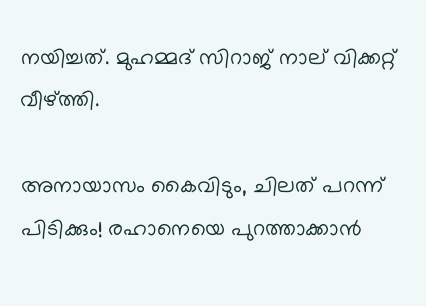നയിച്ചത്. മുഹമ്മദ് സിറാജ് നാല് വിക്കറ്റ് വീഴ്ത്തി.

അനായാസം കൈവിടും, ചിലത് പറന്ന് പിടിക്കും! രഹാനെയെ പുറത്താക്കാന്‍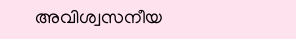അവിശ്വസനീയ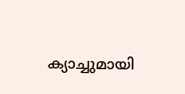ക്യാച്ചുമായി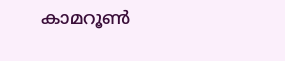കാമറൂണ്‍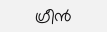ഗ്രീന്‍